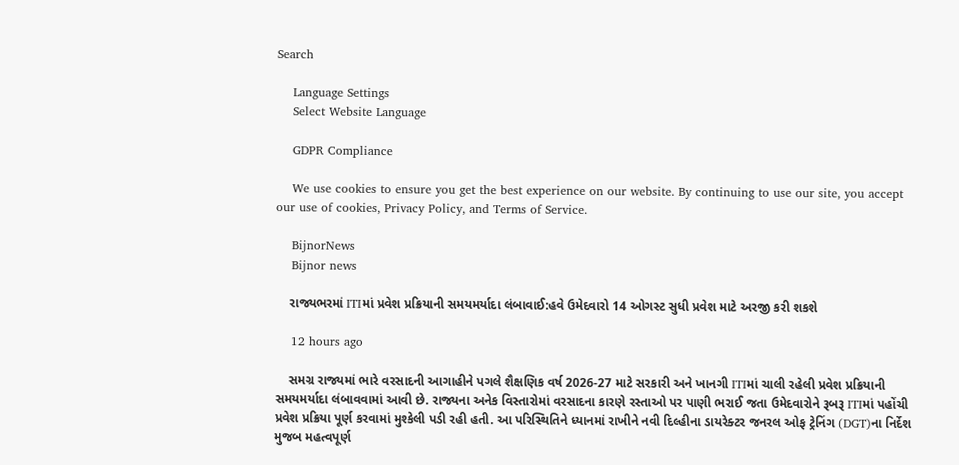Search

    Language Settings
    Select Website Language

    GDPR Compliance

    We use cookies to ensure you get the best experience on our website. By continuing to use our site, you accept our use of cookies, Privacy Policy, and Terms of Service.

    BijnorNews
    Bijnor news

    રાજ્યભરમાં ITIમાં પ્રવેશ પ્રક્રિયાની સમયમર્યાદા લંબાવાઈ:હવે ઉમેદવારો 14 ઓગસ્ટ સુધી પ્રવેશ માટે અરજી કરી શકશે

    12 hours ago

    સમગ્ર રાજ્યમાં ભારે વરસાદની આગાહીને પગલે શૈક્ષણિક વર્ષ 2026-27 માટે સરકારી અને ખાનગી ITIમાં ચાલી રહેલી પ્રવેશ પ્રક્રિયાની સમયમર્યાદા લંબાવવામાં આવી છે. રાજ્યના અનેક વિસ્તારોમાં વરસાદના કારણે રસ્તાઓ પર પાણી ભરાઈ જતા ઉમેદવારોને રૂબરૂ ITIમાં પહોંચી પ્રવેશ પ્રક્રિયા પૂર્ણ કરવામાં મુશ્કેલી પડી રહી હતી. આ પરિસ્થિતિને ધ્યાનમાં રાખીને નવી દિલ્હીના ડાયરેક્ટર જનરલ ઓફ ટ્રેનિંગ (DGT)ના નિર્દેશ મુજબ મહત્વપૂર્ણ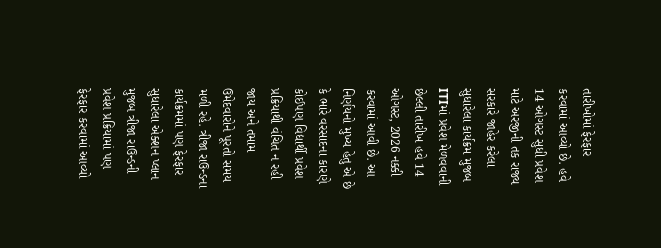તારીખોમાં ફેરફાર કરવામાં આવ્યો છે. હવે 14 ઓગસ્ટ સુધી પ્રવેશ માટે અરજીની તક રાજ્ય સરકારે જાહેર કરેલા સુધારેલા કાર્યક્રમ મુજબ ITIમાં પ્રવેશ મેળવવાની છેલ્લી તારીખ હવે 14 ઓગસ્ટ, 2026 નક્કી કરવામાં આવી છે. આ નિર્ણયનો મુખ્ય હેતુ એ છે કે ભારે વરસાદના કારણે કોઈપણ વિદ્યાર્થી પ્રવેશ પ્રક્રિયાથી વંચિત ન રહી જાય અને તમામ ઉમેદવારોને પૂરતો સમય મળી રહે. ત્રીજા રાઉન્ડના કાર્યક્રમમાં પણ ફેરફાર સુધારેલા એક્શન પ્લાન મુજબ ત્રીજા રાઉન્ડની પ્રવેશ પ્રક્રિયામાં પણ ફેરફાર કરવામાં આવ્યો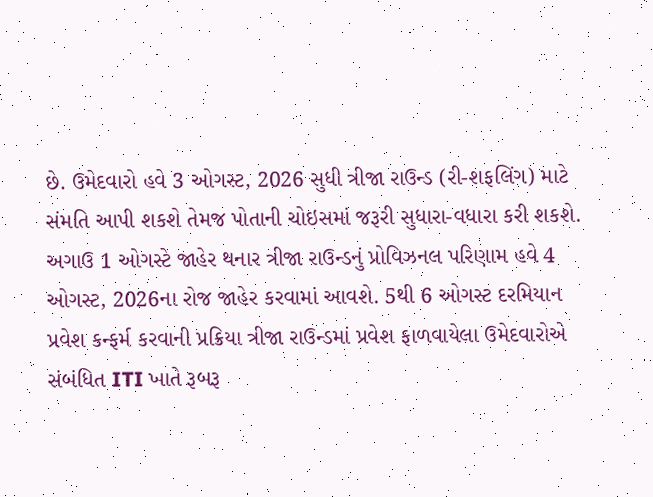છે. ઉમેદવારો હવે 3 ઓગસ્ટ, 2026 સુધી ત્રીજા રાઉન્ડ (રી-શફલિંગ) માટે સંમતિ આપી શકશે તેમજ પોતાની ચોઇસમાં જરૂરી સુધારા-વધારા કરી શકશે. અગાઉ 1 ઓગસ્ટે જાહેર થનાર ત્રીજા રાઉન્ડનું પ્રોવિઝનલ પરિણામ હવે 4 ઓગસ્ટ, 2026ના રોજ જાહેર કરવામાં આવશે. 5થી 6 ઓગસ્ટ દરમિયાન પ્રવેશ કન્ફર્મ કરવાની પ્રક્રિયા ત્રીજા રાઉન્ડમાં પ્રવેશ ફાળવાયેલા ઉમેદવારોએ સંબંધિત ITI ખાતે રૂબરૂ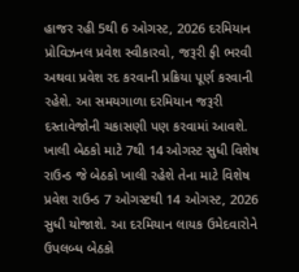હાજર રહી 5થી 6 ઓગસ્ટ, 2026 દરમિયાન પ્રોવિઝનલ પ્રવેશ સ્વીકારવો, જરૂરી ફી ભરવી અથવા પ્રવેશ રદ કરવાની પ્રક્રિયા પૂર્ણ કરવાની રહેશે. આ સમયગાળા દરમિયાન જરૂરી દસ્તાવેજોની ચકાસણી પણ કરવામાં આવશે. ખાલી બેઠકો માટે 7થી 14 ઓગસ્ટ સુધી વિશેષ રાઉન્ડ જે બેઠકો ખાલી રહેશે તેના માટે વિશેષ પ્રવેશ રાઉન્ડ 7 ઓગસ્ટથી 14 ઓગસ્ટ, 2026 સુધી યોજાશે. આ દરમિયાન લાયક ઉમેદવારોને ઉપલબ્ધ બેઠકો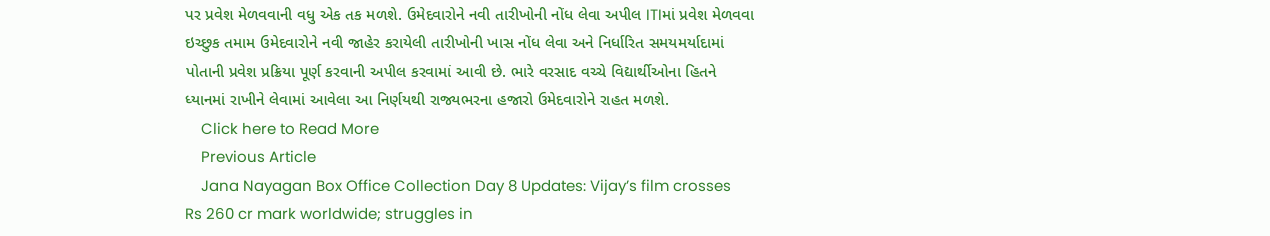પર પ્રવેશ મેળવવાની વધુ એક તક મળશે. ઉમેદવારોને નવી તારીખોની નોંધ લેવા અપીલ ITIમાં પ્રવેશ મેળવવા ઇચ્છુક તમામ ઉમેદવારોને નવી જાહેર કરાયેલી તારીખોની ખાસ નોંધ લેવા અને નિર્ધારિત સમયમર્યાદામાં પોતાની પ્રવેશ પ્રક્રિયા પૂર્ણ કરવાની અપીલ કરવામાં આવી છે. ભારે વરસાદ વચ્ચે વિદ્યાર્થીઓના હિતને ધ્યાનમાં રાખીને લેવામાં આવેલા આ નિર્ણયથી રાજ્યભરના હજારો ઉમેદવારોને રાહત મળશે.
    Click here to Read More
    Previous Article
    Jana Nayagan Box Office Collection Day 8 Updates: Vijay’s film crosses Rs 260 cr mark worldwide; struggles in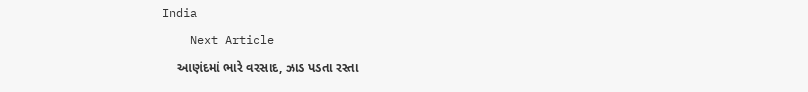India
    Next Article
    આણંદમાં ભારે વરસાદ, ઝાડ પડતા રસ્તા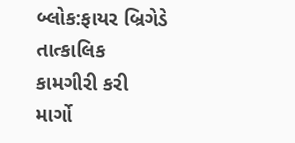બ્લોક:ફાયર બ્રિગેડે તાત્કાલિક કામગીરી કરી માર્ગો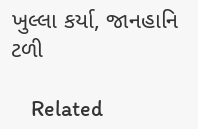ખુલ્લા કર્યા, જાનહાનિ ટળી

    Related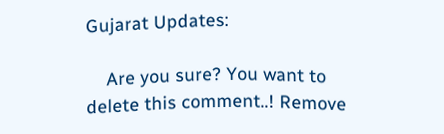Gujarat Updates:

    Are you sure? You want to delete this comment..! Remove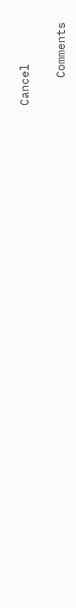Cancel

    Comments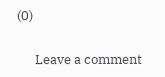(0)

      Leave a comment